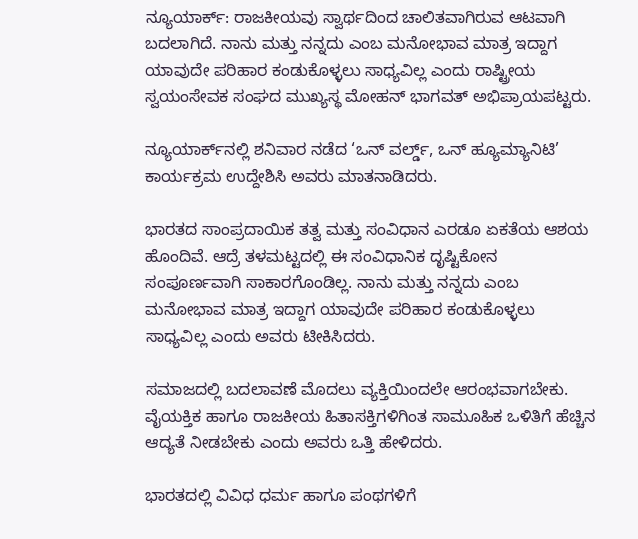ನ್ಯೂಯಾರ್ಕ್‌: ರಾಜಕೀಯವು ಸ್ವಾರ್ಥದಿಂದ ಚಾಲಿತವಾಗಿರುವ ಆಟವಾಗಿ ಬದಲಾಗಿದೆ. ನಾನು ಮತ್ತು ನನ್ನದು ಎಂಬ ಮನೋಭಾವ ಮಾತ್ರ ಇದ್ದಾಗ ಯಾವುದೇ ಪರಿಹಾರ ಕಂಡುಕೊಳ್ಳಲು ಸಾಧ್ಯವಿಲ್ಲ ಎಂದು ರಾಷ್ಟ್ರೀಯ ಸ್ವಯಂಸೇವಕ ಸಂಘದ ಮುಖ್ಯಸ್ಥ ಮೋಹನ್ ಭಾಗವತ್ ಅಭಿಪ್ರಾಯಪಟ್ಟರು.

ನ್ಯೂಯಾರ್ಕ್‌ನಲ್ಲಿ ಶನಿವಾರ ನಡೆದ ‘ಒನ್ ವರ್ಲ್ಡ್, ಒನ್ ಹ್ಯೂಮ್ಯಾನಿಟಿ’ ಕಾರ್ಯಕ್ರಮ ಉದ್ದೇಶಿಸಿ ಅವರು ಮಾತನಾಡಿದರು.

ಭಾರತದ ಸಾಂಪ್ರದಾಯಿಕ ತತ್ವ ಮತ್ತು ಸಂವಿಧಾನ ಎರಡೂ ಏಕತೆಯ ಆಶಯ ಹೊಂದಿವೆ. ಆದ್ರೆ ತಳಮಟ್ಟದಲ್ಲಿ ಈ ಸಂವಿಧಾನಿಕ ದೃಷ್ಟಿಕೋನ ಸಂಪೂರ್ಣವಾಗಿ ಸಾಕಾರಗೊಂಡಿಲ್ಲ. ನಾನು ಮತ್ತು ನನ್ನದು ಎಂಬ ಮನೋಭಾವ ಮಾತ್ರ ಇದ್ದಾಗ ಯಾವುದೇ ಪರಿಹಾರ ಕಂಡುಕೊಳ್ಳಲು ಸಾಧ್ಯವಿಲ್ಲ ಎಂದು ಅವರು ಟೀಕಿಸಿದರು.

ಸಮಾಜದಲ್ಲಿ ಬದಲಾವಣೆ ಮೊದಲು ವ್ಯಕ್ತಿಯಿಂದಲೇ ಆರಂಭವಾಗಬೇಕು. ವೈಯಕ್ತಿಕ ಹಾಗೂ ರಾಜಕೀಯ ಹಿತಾಸಕ್ತಿಗಳಿಗಿಂತ ಸಾಮೂಹಿಕ ಒಳಿತಿಗೆ ಹೆಚ್ಚಿನ ಆದ್ಯತೆ ನೀಡಬೇಕು ಎಂದು ಅವರು ಒತ್ತಿ ಹೇಳಿದರು.

ಭಾರತದಲ್ಲಿ ವಿವಿಧ ಧರ್ಮ ಹಾಗೂ ಪಂಥಗಳಿಗೆ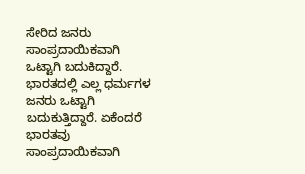ಸೇರಿದ ಜನರು ಸಾಂಪ್ರದಾಯಿಕವಾಗಿ ಒಟ್ಟಾಗಿ ಬದುಕಿದ್ದಾರೆ. ಭಾರತದಲ್ಲಿ ಎಲ್ಲ ಧರ್ಮಗಳ ಜನರು ಒಟ್ಟಾಗಿ ಬದುಕುತ್ತಿದ್ದಾರೆ. ಏಕೆಂದರೆ ಭಾರತವು ಸಾಂಪ್ರದಾಯಿಕವಾಗಿ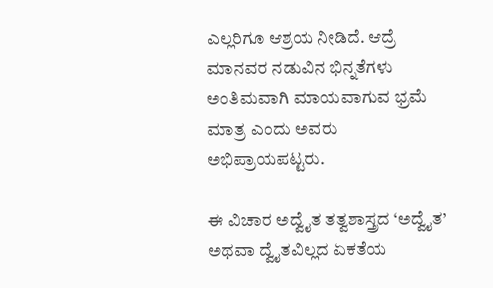ಎಲ್ಲರಿಗೂ ಆಶ್ರಯ ನೀಡಿದೆ. ಆದ್ರೆ ಮಾನವರ ನಡುವಿನ ಭಿನ್ನತೆಗಳು ಅಂತಿಮವಾಗಿ ಮಾಯವಾಗುವ ಭ್ರಮೆ ಮಾತ್ರ ಎಂದು ಅವರು ಅಭಿಪ್ರಾಯಪಟ್ಟರು.

ಈ ವಿಚಾರ ಅದ್ವೈತ ತತ್ವಶಾಸ್ತ್ರದ ‘ಅದ್ವೈತ’ ಅಥವಾ ದ್ವೈತವಿಲ್ಲದ ಏಕತೆಯ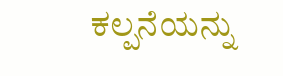ಕಲ್ಪನೆಯನ್ನು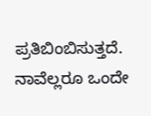ಪ್ರತಿಬಿಂಬಿಸುತ್ತದೆ. ನಾವೆಲ್ಲರೂ ಒಂದೇ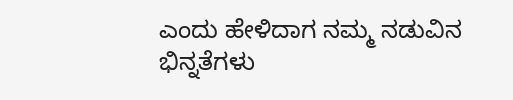ಎಂದು ಹೇಳಿದಾಗ ನಮ್ಮ ನಡುವಿನ ಭಿನ್ನತೆಗಳು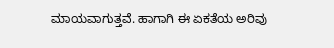ಮಾಯವಾಗುತ್ತವೆ. ಹಾಗಾಗಿ ಈ ಏಕತೆಯ ಅರಿವು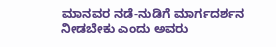ಮಾನವರ ನಡೆ-ನುಡಿಗೆ ಮಾರ್ಗದರ್ಶನ ನೀಡಬೇಕು ಎಂದು ಅವರು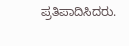ಪ್ರತಿಪಾದಿಸಿದರು.